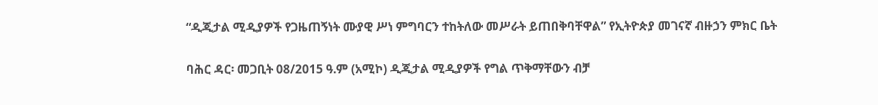“ዲጂታል ሚዲያዎች የጋዜጠኝነት ሙያዊ ሥነ ምግባርን ተከትለው መሥራት ይጠበቅባቸዋል” የኢትዮጵያ መገናኛ ብዙኃን ምክር ቤት

ባሕር ዳር፡ መጋቢት 08/2015 ዓ.ም (አሚኮ) ዲጂታል ሚዲያዎች የግል ጥቅማቸውን ብቻ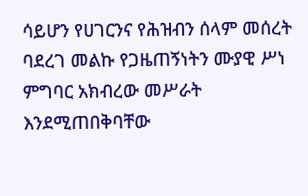ሳይሆን የሀገርንና የሕዝብን ሰላም መሰረት ባደረገ መልኩ የጋዜጠኝነትን ሙያዊ ሥነ ምግባር አክብረው መሥራት እንደሚጠበቅባቸው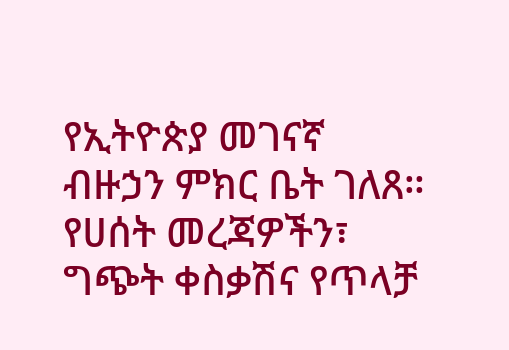የኢትዮጵያ መገናኛ ብዙኃን ምክር ቤት ገለጸ። የሀሰት መረጃዎችን፣ ግጭት ቀስቃሽና የጥላቻ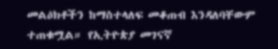መልዕክቶችን ከማስተላለፍ መቆጠብ እንዳለባቸውም ተጠቁሟል። የኢትዮጵያ መገናኛ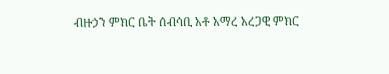ብዙኃን ምክር ቤት ሰብሳቢ አቶ አማረ አረጋዊ ምክር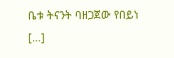ቤቱ ትናንት ባዘጋጀው የበይነ […]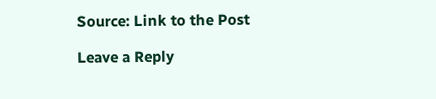Source: Link to the Post

Leave a Reply